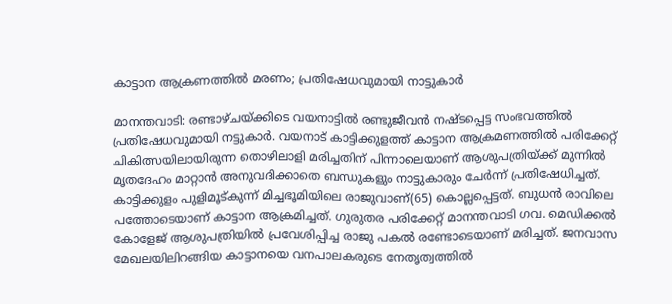കാട്ടാന ആക്രണത്തിൽ മരണം; പ്രതിഷേധവുമായി നാട്ടുകാർ

മാനന്തവാടി: രണ്ടാഴ്ചയ്ക്കിടെ വയനാട്ടിൽ രണ്ടുജീവൻ നഷ്ടപ്പെട്ട സംഭവത്തിൽ പ്രതിഷേധവുമായി നട്ടുകാർ. വയനാട് കാട്ടിക്കുളത്ത് കാട്ടാന ആക്രമണത്തിൽ പരിക്കേറ്റ് ചികിത്സയിലായിരുന്ന തൊഴിലാളി മരിച്ചതിന് പിന്നാലെയാണ് ആശുപത്രിയ്ക്ക് മുന്നിൽ മൃതദേഹം മാറ്റാൻ അനുവദിക്കാതെ ബന്ധുകളും നാട്ടുകാരും ചേർന്ന് പ്രതിഷേധിച്ചത്.
കാട്ടിക്കുളം പുളിമൂട്കുന്ന് മിച്ചഭൂമിയിലെ രാജുവാണ്(65) കൊല്ലപ്പെട്ടത്. ബുധൻ രാവിലെ പത്തോടെയാണ് കാട്ടാന ആക്രമിച്ചത്. ഗുരുതര പരിക്കേറ്റ് മാനന്തവാടി ഗവ. മെഡിക്കൽ കോളേജ് ആശുപത്രിയിൽ പ്രവേശിപ്പിച്ച രാജു പകൽ രണ്ടോടെയാണ് മരിച്ചത്. ജനവാസ മേഖലയിലിറങ്ങിയ കാട്ടാനയെ വനപാലകരുടെ നേതൃത്വത്തിൽ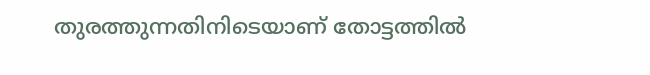തുരത്തുന്നതിനിടെയാണ് തോട്ടത്തിൽ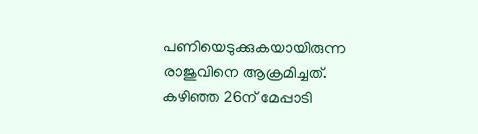പണിയെടുക്കുകയായിരുന്ന രാജുവിനെ ആക്രമിച്ചത്.
കഴിഞ്ഞ 26ന് മേപ്പാടി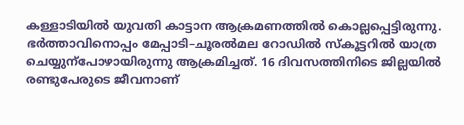കള്ളാടിയിൽ യുവതി കാട്ടാന ആക്രമണത്തിൽ കൊല്ലപ്പെട്ടിരുന്നു. ഭർത്താവിനൊപ്പം മേപ്പാടി–ചൂരൽമല റോഡിൽ സ്കൂട്ടറിൽ യാത്ര ചെയ്യുന്പോഴായിരുന്നു ആക്രമിച്ചത്. 16 ദിവസത്തിനിടെ ജില്ലയിൽ രണ്ടുപേരുടെ ജീവനാണ്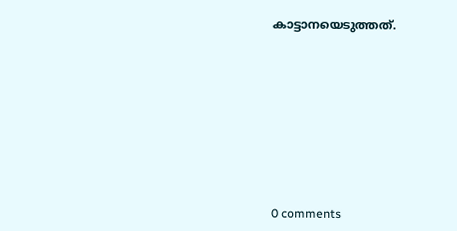കാട്ടാനയെടുത്തത്.










0 comments